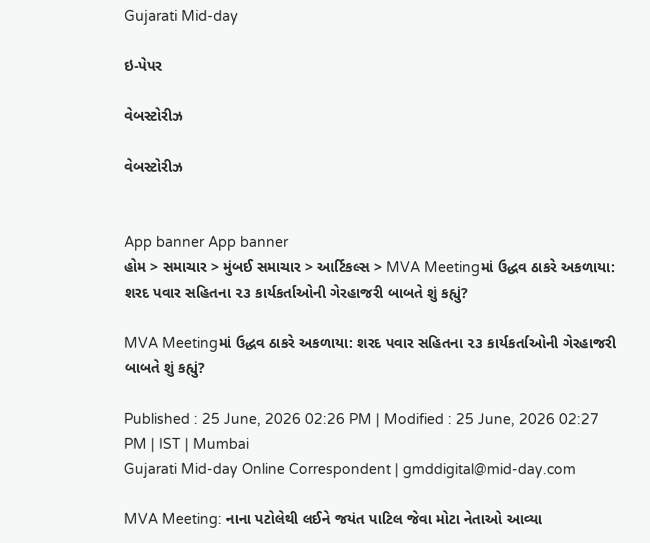Gujarati Mid-day

ઇ-પેપર

વેબસ્ટોરીઝ

વેબસ્ટોરીઝ


App banner App banner
હોમ > સમાચાર > મુંબઈ સમાચાર > આર્ટિકલ્સ > MVA Meetingમાં ઉદ્ધવ ઠાકરે અકળાયા: શરદ પવાર સહિતના ૨૩ કાર્યકર્તાઓની ગેરહાજરી બાબતે શું કહ્યું?

MVA Meetingમાં ઉદ્ધવ ઠાકરે અકળાયા: શરદ પવાર સહિતના ૨૩ કાર્યકર્તાઓની ગેરહાજરી બાબતે શું કહ્યું?

Published : 25 June, 2026 02:26 PM | Modified : 25 June, 2026 02:27 PM | IST | Mumbai
Gujarati Mid-day Online Correspondent | gmddigital@mid-day.com

MVA Meeting: નાના પટોલેથી લઈને જયંત પાટિલ જેવા મોટા નેતાઓ આવ્યા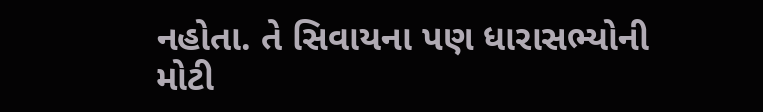નહોતા. તે સિવાયના પણ ધારાસભ્યોની મોટી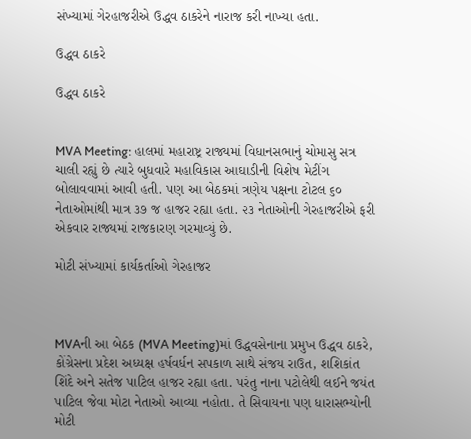સંખ્યામાં ગેરહાજરીએ ઉદ્ધવ ઠાકરેને નારાજ કરી નાખ્યા હતા.

ઉદ્ધવ ઠાકરે

ઉદ્ધવ ઠાકરે


MVA Meeting: હાલમાં મહારાષ્ટ્ર રાજ્યમાં વિધાનસભાનું ચોમાસુ સત્ર ચાલી રહ્યું છે ત્યારે બુધવારે મહાવિકાસ આઘાડીની વિશેષ મેટીંગ બોલાવવામાં આવી હતી. પણ આ બેઠકમાં ત્રણેય પક્ષના ટોટલ ૬૦ નેતાઓમાંથી માત્ર ૩૭ જ હાજર રહ્યા હતા. ૨૩ નેતાઓની ગેરહાજરીએ ફરી એકવાર રાજ્યમાં રાજકારણ ગરમાવ્યું છે.

મોટી સંખ્યામાં કાર્યકર્તાઓ ગેરહાજર



MVAની આ બેઠક (MVA Meeting)માં ઉદ્ધવસેનાના પ્રમુખ ઉદ્ધવ ઠાકરે, કોંગ્રેસના પ્રદેશ અધ્યક્ષ હર્ષવર્ધન સપકાળ સાથે સંજય રાઉત, શશિકાંત શિંદે અને સતેજ પાટિલ હાજર રહ્યા હતા. પરંતુ નાના પટોલેથી લઈને જયંત પાટિલ જેવા મોટા નેતાઓ આવ્યા નહોતા. તે સિવાયના પણ ધારાસભ્યોની મોટી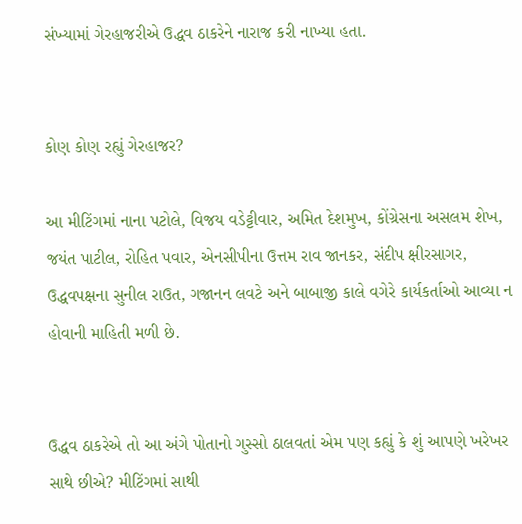સંખ્યામાં ગેરહાજરીએ ઉદ્ધવ ઠાકરેને નારાજ કરી નાખ્યા હતા.


કોણ કોણ રહ્યું ગેરહાજર?

આ મીટિંગમાં નાના પટોલે, વિજય વડેટ્ટીવાર, અમિત દેશમુખ, કોંગ્રેસના અસલમ શેખ, જયંત પાટીલ, રોહિત પવાર, એનસીપીના ઉત્તમ રાવ જાનકર, સંદીપ ક્ષીરસાગર, ઉદ્ધવપક્ષના સુનીલ રાઉત, ગજાનન લવટે અને બાબાજી કાલે વગેરે કાર્યકર્તાઓ આવ્યા ન હોવાની માહિતી મળી છે.


ઉદ્ધવ ઠાકરેએ તો આ અંગે પોતાનો ગુસ્સો ઠાલવતાં એમ પણ કહ્યું કે શું આપણે ખરેખર સાથે છીએ? મીટિંગમાં સાથી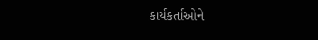કાર્યકર્તાઓને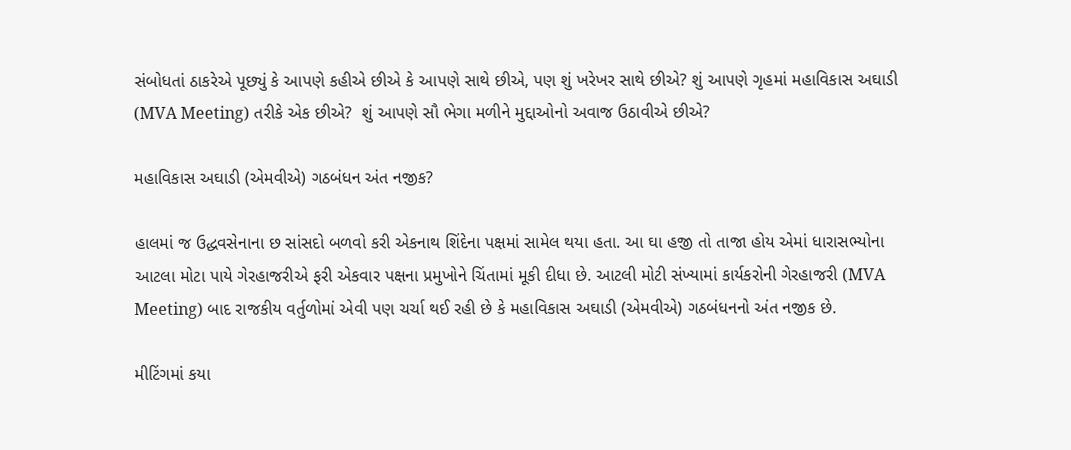સંબોધતાં ઠાકરેએ પૂછ્યું કે આપણે કહીએ છીએ કે આપણે સાથે છીએ, પણ શું ખરેખર સાથે છીએ? શું આપણે ગૃહમાં મહાવિકાસ અઘાડી (MVA Meeting) તરીકે એક છીએ?  શું આપણે સૌ ભેગા મળીને મુદ્દાઓનો અવાજ ઉઠાવીએ છીએ?

મહાવિકાસ અઘાડી (એમવીએ) ગઠબંધન અંત નજીક?

હાલમાં જ ઉદ્ધવસેનાના છ સાંસદો બળવો કરી એકનાથ શિંદેના પક્ષમાં સામેલ થયા હતા. આ ઘા હજી તો તાજા હોય એમાં ધારાસભ્યોના આટલા મોટા પાયે ગેરહાજરીએ ફરી એકવાર પક્ષના પ્રમુખોને ચિંતામાં મૂકી દીધા છે. આટલી મોટી સંખ્યામાં કાર્યકરોની ગેરહાજરી (MVA Meeting) બાદ રાજકીય વર્તુળોમાં એવી પણ ચર્ચા થઈ રહી છે કે મહાવિકાસ અઘાડી (એમવીએ) ગઠબંધનનો અંત નજીક છે.

મીટિંગમાં કયા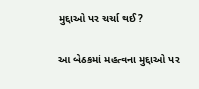મુદ્દાઓ પર ચર્ચા થઈ?

આ બેઠકમાં મહત્વના મુદ્દાઓ પર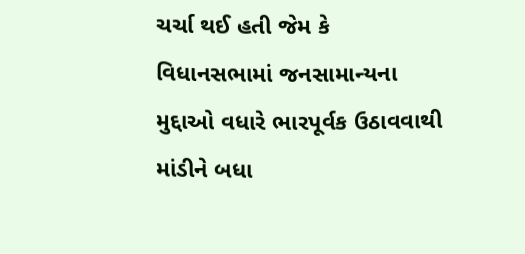ચર્ચા થઈ હતી જેમ કે વિધાનસભામાં જનસામાન્યના મુદ્દાઓ વધારે ભારપૂર્વક ઉઠાવવાથી માંડીને બધા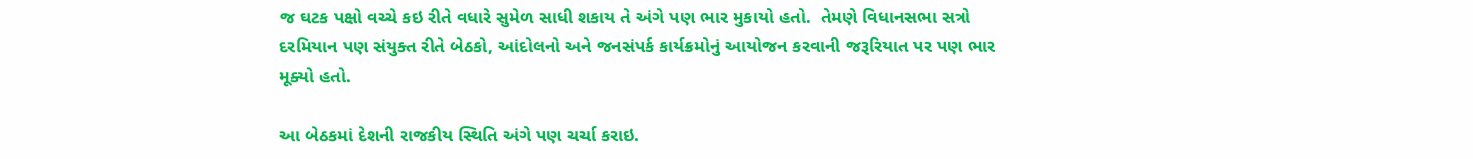જ ઘટક પક્ષો વચ્ચે કઇ રીતે વધારે સુમેળ સાધી શકાય તે અંગે પણ ભાર મુકાયો હતો.  તેમણે વિધાનસભા સત્રો દરમિયાન પણ સંયુક્ત રીતે બેઠકો, આંદોલનો અને જનસંપર્ક કાર્યક્રમોનું આયોજન કરવાની જરૂરિયાત પર પણ ભાર મૂક્યો હતો.

આ બેઠકમાં દેશની રાજકીય સ્થિતિ અંગે પણ ચર્ચા કરાઇ.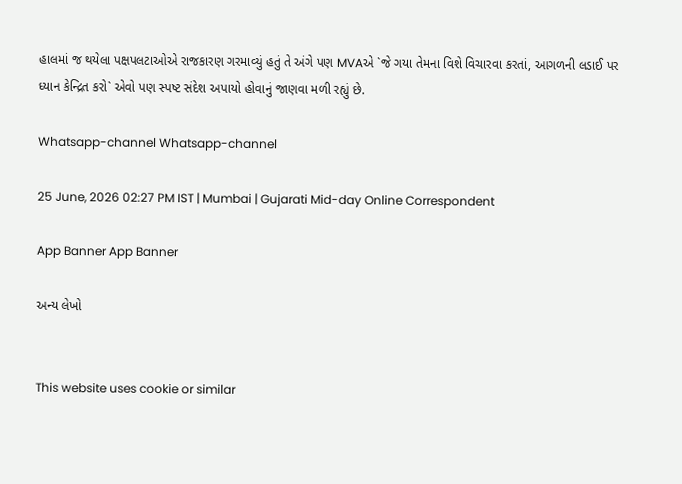હાલમાં જ થયેલા પક્ષપલટાઓએ રાજકારણ ગરમાવ્યું હતું તે અંગે પણ MVAએ `જે ગયા તેમના વિશે વિચારવા કરતાં, આગળની લડાઈ પર ધ્યાન કેન્દ્રિત કરો` એવો પણ સ્પષ્ટ સંદેશ અપાયો હોવાનું જાણવા મળી રહ્યું છે.

Whatsapp-channel Whatsapp-channel

25 June, 2026 02:27 PM IST | Mumbai | Gujarati Mid-day Online Correspondent

App Banner App Banner

અન્ય લેખો


This website uses cookie or similar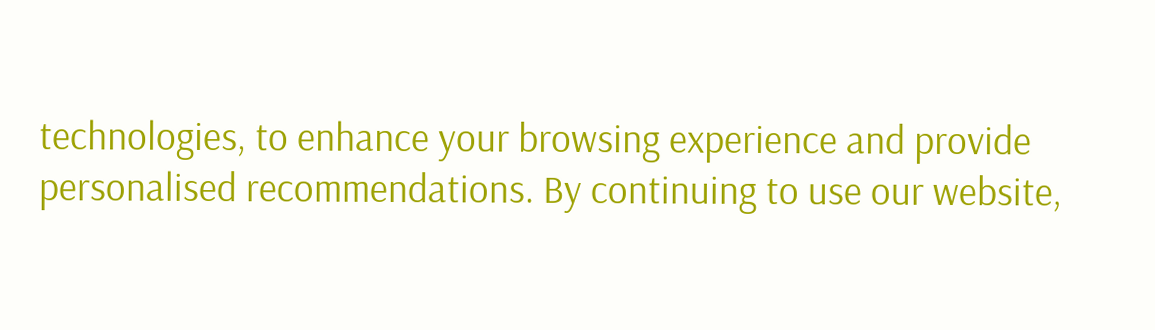technologies, to enhance your browsing experience and provide personalised recommendations. By continuing to use our website,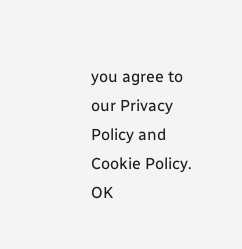you agree to our Privacy Policy and Cookie Policy. OK